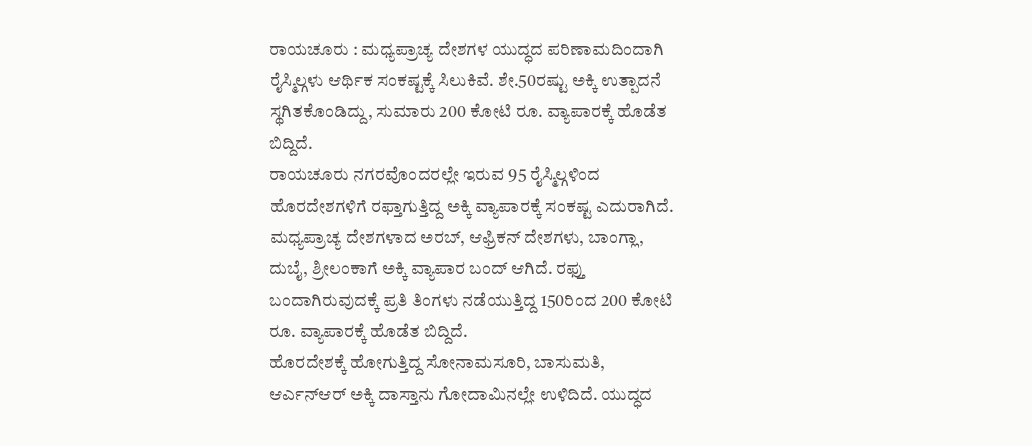ರಾಯಚೂರು : ಮಧ್ಯಪ್ರಾಚ್ಯ ದೇಶಗಳ ಯುದ್ಧದ ಪರಿಣಾಮದಿಂದಾಗಿ ರೈಸ್ಮಿಲ್ಗಳು ಆರ್ಥಿಕ ಸಂಕಷ್ಟಕ್ಕೆ ಸಿಲುಕಿವೆ. ಶೇ.50ರಷ್ಟು ಅಕ್ಕಿ ಉತ್ಪಾದನೆ ಸ್ಥಗಿತಕೊಂಡಿದ್ದು, ಸುಮಾರು 200 ಕೋಟಿ ರೂ. ವ್ಯಾಪಾರಕ್ಕೆ ಹೊಡೆತ ಬಿದ್ದಿದೆ.
ರಾಯಚೂರು ನಗರವೊಂದರಲ್ಲೇ ಇರುವ 95 ರೈಸ್ಮಿಲ್ಗಳಿಂದ ಹೊರದೇಶಗಳಿಗೆ ರಫ್ತಾಗುತ್ತಿದ್ದ ಅಕ್ಕಿ ವ್ಯಾಪಾರಕ್ಕೆ ಸಂಕಷ್ಟ ಎದುರಾಗಿದೆ. ಮಧ್ಯಪ್ರಾಚ್ಯ ದೇಶಗಳಾದ ಅರಬ್, ಆಫ್ರಿಕನ್ ದೇಶಗಳು, ಬಾಂಗ್ಲಾ, ದುಬೈ, ಶ್ರೀಲಂಕಾಗೆ ಅಕ್ಕಿ ವ್ಯಾಪಾರ ಬಂದ್ ಆಗಿದೆ. ರಫ್ತು ಬಂದಾಗಿರುವುದಕ್ಕೆ ಪ್ರತಿ ತಿಂಗಳು ನಡೆಯುತ್ತಿದ್ದ 150ರಿಂದ 200 ಕೋಟಿ ರೂ. ವ್ಯಾಪಾರಕ್ಕೆ ಹೊಡೆತ ಬಿದ್ದಿದೆ.
ಹೊರದೇಶಕ್ಕೆ ಹೋಗುತ್ತಿದ್ದ ಸೋನಾಮಸೂರಿ, ಬಾಸುಮತಿ, ಆರ್ಎನ್ಆರ್ ಅಕ್ಕಿ ದಾಸ್ತಾನು ಗೋದಾಮಿನಲ್ಲೇ ಉಳಿದಿದೆ. ಯುದ್ಧದ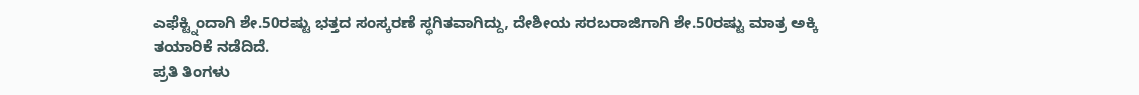ಎಫೆಕ್ಟ್ನಿಂದಾಗಿ ಶೇ.50ರಷ್ಟು ಭತ್ತದ ಸಂಸ್ಕರಣೆ ಸ್ಥಗಿತವಾಗಿದ್ದು, ದೇಶೀಯ ಸರಬರಾಜಿಗಾಗಿ ಶೇ.50ರಷ್ಟು ಮಾತ್ರ ಅಕ್ಕಿ ತಯಾರಿಕೆ ನಡೆದಿದೆ.
ಪ್ರತಿ ತಿಂಗಳು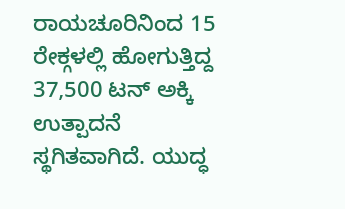ರಾಯಚೂರಿನಿಂದ 15 ರೇಕ್ಗಳಲ್ಲಿ ಹೋಗುತ್ತಿದ್ದ 37,500 ಟನ್ ಅಕ್ಕಿ ಉತ್ಪಾದನೆ ಸ್ಥಗಿತವಾಗಿದೆ. ಯುದ್ಧ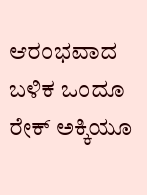ಆರಂಭವಾದ ಬಳಿಕ ಒಂದೂ ರೇಕ್ ಅಕ್ಕಿಯೂ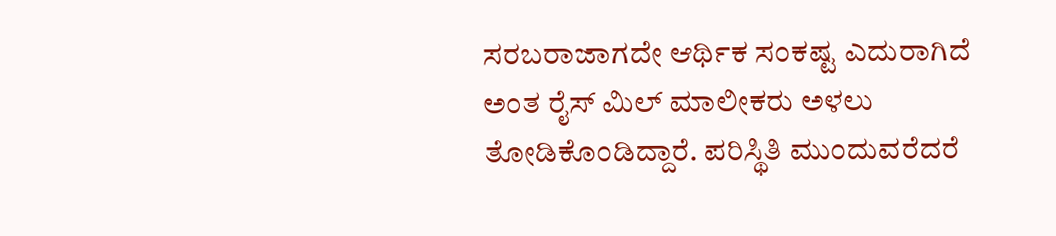ಸರಬರಾಜಾಗದೇ ಆರ್ಥಿಕ ಸಂಕಷ್ಟ ಎದುರಾಗಿದೆ ಅಂತ ರೈಸ್ ಮಿಲ್ ಮಾಲೀಕರು ಅಳಲು ತೋಡಿಕೊಂಡಿದ್ದಾರೆ. ಪರಿಸ್ಥಿತಿ ಮುಂದುವರೆದರೆ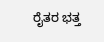ರೈತರ ಭತ್ತ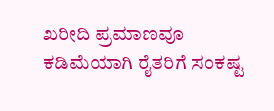ಖರೀದಿ ಪ್ರಮಾಣವೂ ಕಡಿಮೆಯಾಗಿ ರೈತರಿಗೆ ಸಂಕಷ್ಟ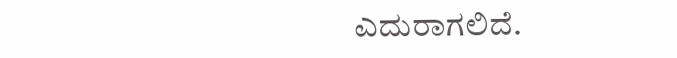ಎದುರಾಗಲಿದೆ.